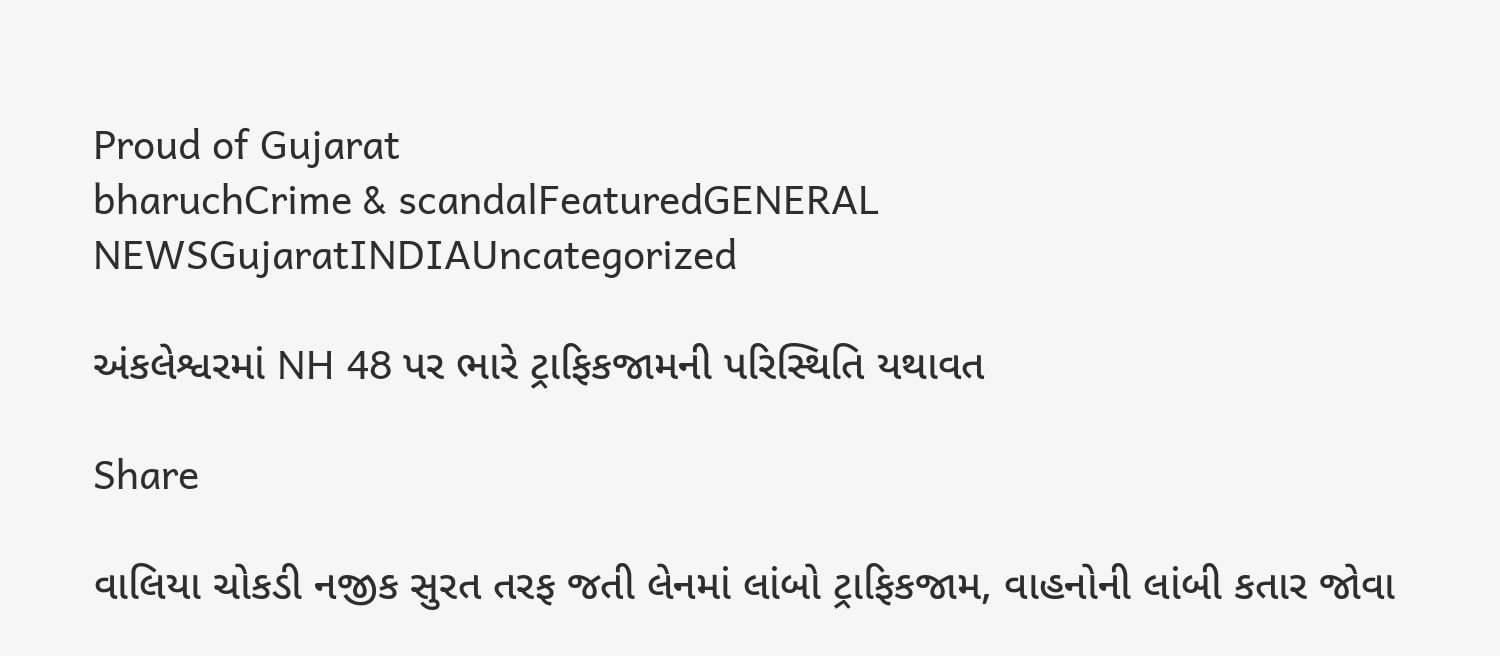Proud of Gujarat
bharuchCrime & scandalFeaturedGENERAL NEWSGujaratINDIAUncategorized

અંકલેશ્વરમાં NH 48 પર ભારે ટ્રાફિકજામની પરિસ્થિતિ યથાવત

Share

વાલિયા ચોકડી નજીક સુરત તરફ જતી લેનમાં લાંબો ટ્રાફિકજામ, વાહનોની લાંબી કતાર જોવા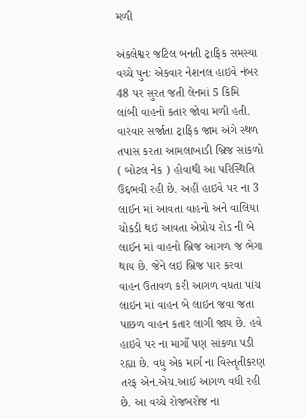મળી

અંકલેશ્વર જટિલ બનતી ટ્રાફિક સમસ્યા વચ્ચે પુનઃ એકવાર નેશનલ હાઇવે નંબર 48 પર સુરત જતી લેનમાં 5 કિમિ લાંબી વાહનો કતાર જોવા મળી હતી. વારંવાર સર્જાતા ટ્રાફિક જામ અંગે સ્થળ તપાસ કરતા આમલાખાડી બ્રિજ સાંકળો ( બોટલ નેક ) હોવાથી આ પરિસ્થિતિ ઉદ્દભવી રહી છે. અહીં હાઇવે પર ના 3 લાઈન માં આવતા વાહનો અને વાલિયા ચોકડી થઇ આવતા એપ્રોચ રોડ ની બે લાઈન માં વાહનો બ્રિજ આગળ જ ભેગા થાય છે. જેને લઇ બ્રિજ પાર કરવા વાહન ઉતાવળ કરી આગળ વધતા પાંચ લાઇન માં વાહન બે લાઇન જવા જતા પાછળ વાહન કતાર લાગી જાય છે. હવે હાઇવે પર ના માર્ગો પણ સાંકળા પડી રહ્યા છે. વધુ એક માર્ગ ના વિસ્તૃતીકરણ તરફ એન.એચ.આઈ આગળ વધી રહી છે. આ વચ્ચે રોજબરોજ ના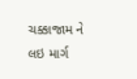ચક્કાજામ ને લઇ માર્ગ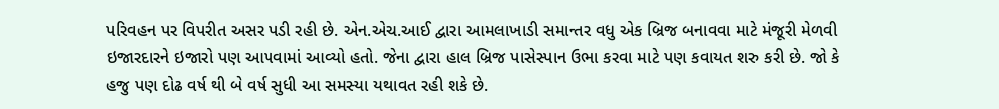પરિવહન પર વિપરીત અસર પડી રહી છે. એન.એચ.આઈ દ્વારા આમલાખાડી સમાન્તર વધુ એક બ્રિજ બનાવવા માટે મંજૂરી મેળવી ઇજારદારને ઇજારો પણ આપવામાં આવ્યો હતો. જેના દ્વારા હાલ બ્રિજ પાસેસ્પાન ઉભા કરવા માટે પણ કવાયત શરુ કરી છે. જો કે હજુ પણ દોઢ વર્ષ થી બે વર્ષ સુધી આ સમસ્યા યથાવત રહી શકે છે.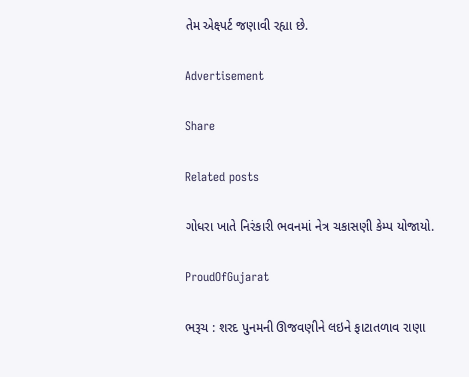તેમ એક્ષ્પર્ટ જણાવી રહ્યા છે.

Advertisement

Share

Related posts

ગોધરા ખાતે નિરંકારી ભવનમાં નેત્ર ચકાસણી કેમ્પ યોજાયો.

ProudOfGujarat

ભરૂચ : શરદ પુનમની ઊજવણીને લઇને ફાટાતળાવ રાણા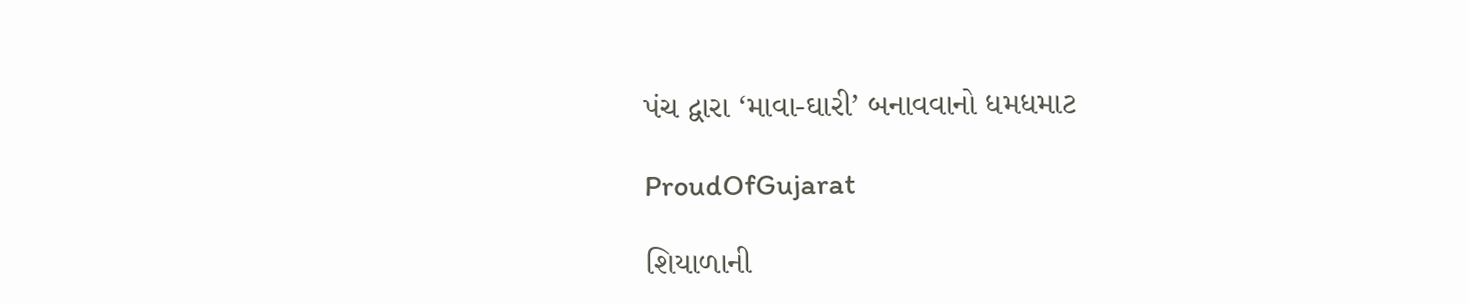પંચ દ્વારા ‘માવા-ઘારી’ બનાવવાનો ધમધમાટ

ProudOfGujarat

શિયાળાની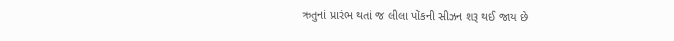ઋતુનાં પ્રારંભ થતાં જ લીલા પોંકની સીઝન શરૂ થઈ જાય છે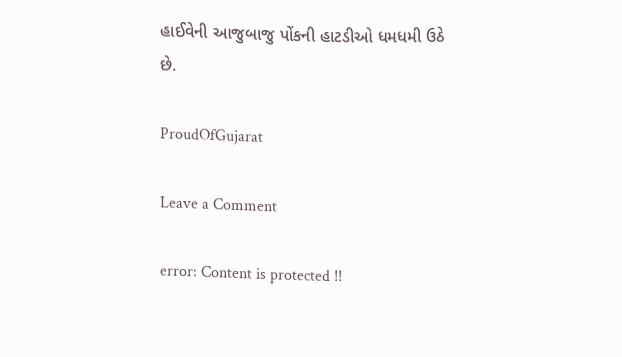હાઈવેની આજુબાજુ પોંકની હાટડીઓ ધમધમી ઉઠે છે.

ProudOfGujarat

Leave a Comment

error: Content is protected !!